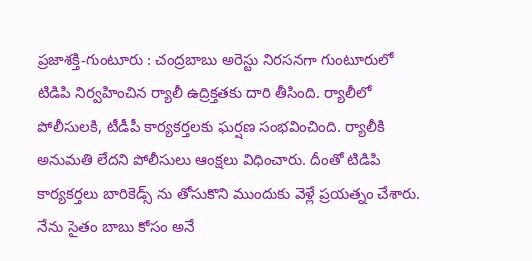ప్రజాశక్తి-గుంటూరు : చంద్రబాబు అరెస్టు నిరసనగా గుంటూరులో టిడిపి నిర్వహించిన ర్యాలీ ఉద్రిక్తతకు దారి తీసింది. ర్యాలీలో పోలీసులకి, టీడీపీ కార్యకర్తలకు ఘర్షణ సంభవించింది. ర్యాలీకి అనుమతి లేదని పోలీసులు ఆంక్షలు విధించారు. దీంతో టిడిపి కార్యకర్తలు బారికెడ్స్ ను తోసుకొని ముందుకు వెళ్లే ప్రయత్నం చేశారు. నేను సైతం బాబు కోసం అనే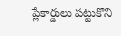ప్లేకార్డులు పట్టుకొని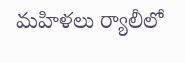మహిళలు ర్యాలీలో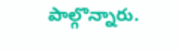పాల్గొన్నారు.